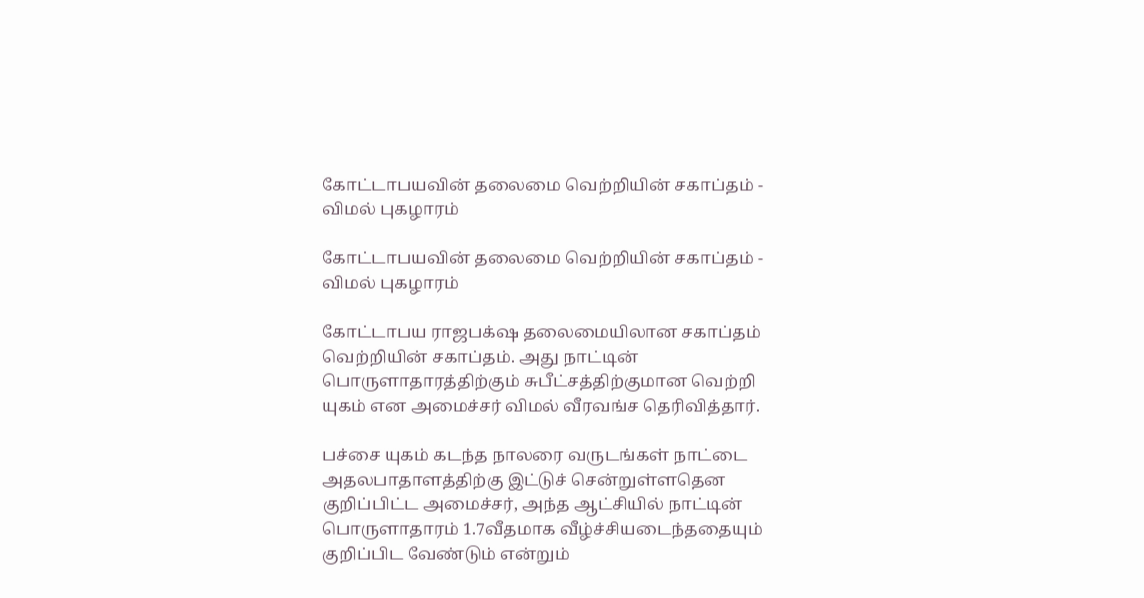கோட்டாபயவின் தலைமை வெற்றியின் சகாப்தம் - விமல் புகழாரம்

கோட்டாபயவின் தலைமை வெற்றியின் சகாப்தம் - விமல் புகழாரம்

கோட்டாபய ராஜபக்‌ஷ தலைமையிலான சகாப்தம் வெற்றியின் சகாப்தம். அது நாட்டின் பொருளாதாரத்திற்கும் சுபீட்சத்திற்குமான வெற்றி யுகம் என அமைச்சர் விமல் வீரவங்ச தெரிவித்தார்.

பச்சை யுகம் கடந்த நாலரை வருடங்கள் நாட்டை அதலபாதாளத்திற்கு இட்டுச் சென்றுள்ளதென குறிப்பிட்ட அமைச்சர், அந்த ஆட்சியில் நாட்டின் பொருளாதாரம் 1.7வீதமாக வீழ்ச்சியடைந்ததையும் குறிப்பிட வேண்டும் என்றும்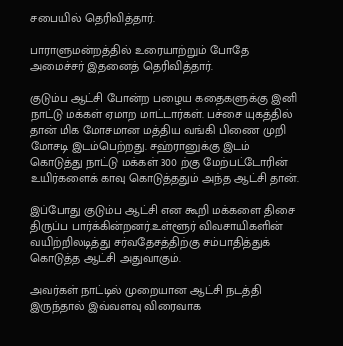சபையில் தெரிவித்தார்.

பாராளுமன்றத்தில் உரையாற்றும் போதே அமைச்சர் இதனைத் தெரிவித்தார்.

குடும்ப ஆட்சி போன்ற பழைய கதைகளுக்கு இனி நாட்டு மக்கள் ஏமாற மாட்டார்கள். பச்சை யுகத்தில் தான் மிக மோசமான மத்திய வங்கி பிணை முறி மோசடி இடம்பெற்றது. சஹ்ரானுக்கு இடம் கொடுத்து நாட்டு மக்கள் 300 ற்கு மேற்பட்டோரின் உயிர்களைக் காவு கொடுத்ததும் அந்த ஆட்சி தான்.

இப்போது குடும்ப ஆட்சி என கூறி மக்களை திசை திருப்ப பார்க்கின்றனர்.உள்ளூர் விவசாயிகளின் வயிற்றிலடித்து சர்வதேசத்திற்கு சம்பாதித்துக் கொடுத்த ஆட்சி அதுவாகும்.

அவர்கள் நாட்டில் முறையான ஆட்சி நடத்தி இருந்தால் இவ்வளவு விரைவாக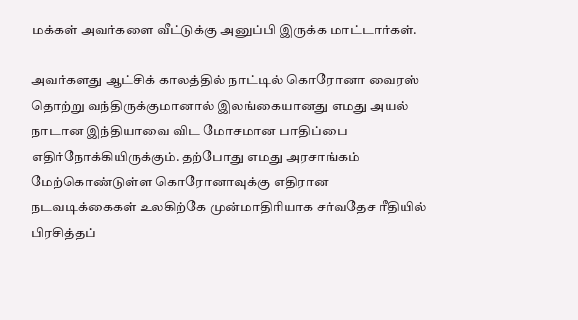மக்கள் அவர்களை வீட்டுக்கு அனுப்பி இருக்க மாட்டார்கள்.

அவர்களது ஆட்சிக் காலத்தில் நாட்டில் கொரோனா வைரஸ் தொற்று வந்திருக்குமானால் இலங்கையானது எமது அயல் நாடான இந்தியாவை விட மோசமான பாதிப்பை எதிர்நோக்கியிருக்கும். தற்போது எமது அரசாங்கம் மேற்கொண்டுள்ள கொரோனாவுக்கு எதிரான நடவடிக்கைகள் உலகிற்கே முன்மாதிரியாக சர்வதேச ரீதியில் பிரசித்தப்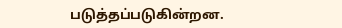படுத்தப்படுகின்றன.